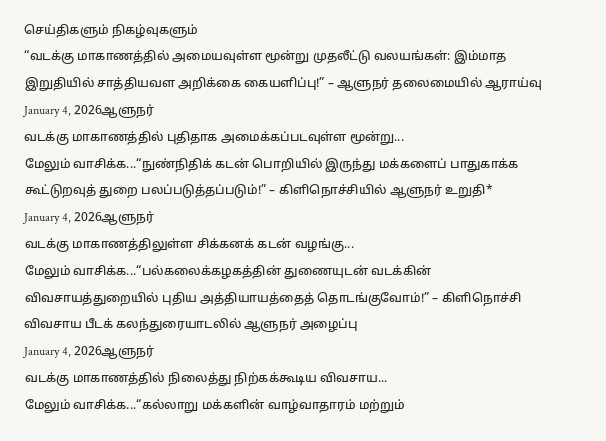செய்திகளும் நிகழ்வுகளும்
“வடக்கு மாகாணத்தில் அமையவுள்ள மூன்று முதலீட்டு வலயங்கள்: இம்மாத இறுதியில் சாத்தியவள அறிக்கை கையளிப்பு!” – ஆளுநர் தலைமையில் ஆராய்வு
January 4, 2026ஆளுநர்
வடக்கு மாகாணத்தில் புதிதாக அமைக்கப்படவுள்ள மூன்று...
மேலும் வாசிக்க...“நுண்நிதிக் கடன் பொறியில் இருந்து மக்களைப் பாதுகாக்க கூட்டுறவுத் துறை பலப்படுத்தப்படும்!” – கிளிநொச்சியில் ஆளுநர் உறுதி*
January 4, 2026ஆளுநர்
வடக்கு மாகாணத்திலுள்ள சிக்கனக் கடன் வழங்கு...
மேலும் வாசிக்க...“பல்கலைக்கழகத்தின் துணையுடன் வடக்கின் விவசாயத்துறையில் புதிய அத்தியாயத்தைத் தொடங்குவோம்!” – கிளிநொச்சி விவசாய பீடக் கலந்துரையாடலில் ஆளுநர் அழைப்பு
January 4, 2026ஆளுநர்
வடக்கு மாகாணத்தில் நிலைத்து நிற்கக்கூடிய விவசாய...
மேலும் வாசிக்க...“கல்லாறு மக்களின் வாழ்வாதாரம் மற்றும்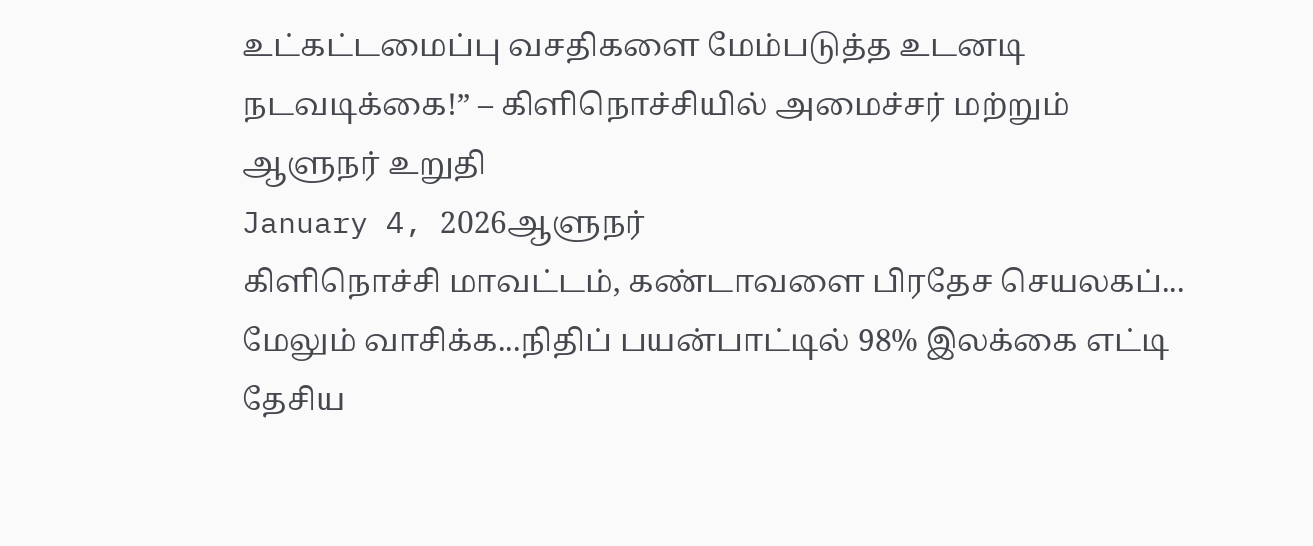உட்கட்டமைப்பு வசதிகளை மேம்படுத்த உடனடி நடவடிக்கை!” – கிளிநொச்சியில் அமைச்சர் மற்றும் ஆளுநர் உறுதி
January 4, 2026ஆளுநர்
கிளிநொச்சி மாவட்டம், கண்டாவளை பிரதேச செயலகப்...
மேலும் வாசிக்க...நிதிப் பயன்பாட்டில் 98% இலக்கை எட்டி தேசிய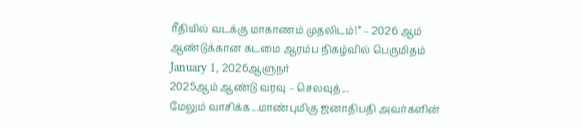ரீதியில் வடக்கு மாகாணம் முதலிடம்!” – 2026 ஆம் ஆண்டுக்கான கடமை ஆரம்ப நிகழ்வில் பெருமிதம்
January 1, 2026ஆளுநர்
2025ஆம் ஆண்டு வரவு – செலவுத்...
மேலும் வாசிக்க...மாண்புமிகு ஜனாதிபதி அவர்களின்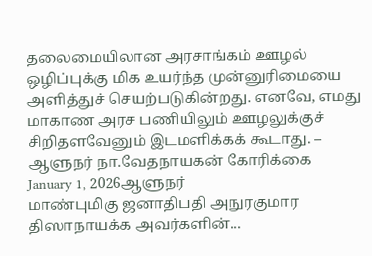தலைமையிலான அரசாங்கம் ஊழல் ஒழிப்புக்கு மிக உயர்ந்த முன்னுரிமையை அளித்துச் செயற்படுகின்றது. எனவே, எமது மாகாண அரச பணியிலும் ஊழலுக்குச் சிறிதளவேனும் இடமளிக்கக் கூடாது. – ஆளுநர் நா.வேதநாயகன் கோரிக்கை
January 1, 2026ஆளுநர்
மாண்புமிகு ஜனாதிபதி அநுரகுமார திஸாநாயக்க அவர்களின்...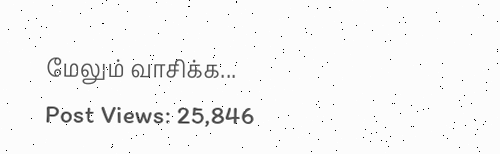மேலும் வாசிக்க...
Post Views: 25,846